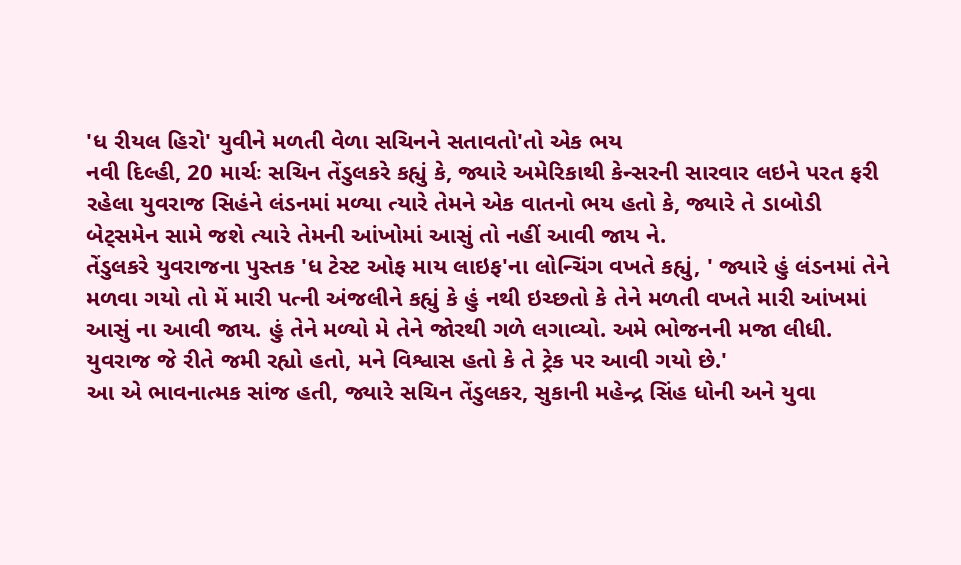'ધ રીયલ હિરો' યુવીને મળતી વેળા સચિનને સતાવતો'તો એક ભય
નવી દિલ્હી, 20 માર્ચઃ સચિન તેંડુલકરે કહ્યું કે, જ્યારે અમેરિકાથી કેન્સરની સારવાર લઇને પરત ફરી રહેલા યુવરાજ સિહંને લંડનમાં મળ્યા ત્યારે તેમને એક વાતનો ભય હતો કે, જ્યારે તે ડાબોડી બેટ્સમેન સામે જશે ત્યારે તેમની આંખોમાં આસું તો નહીં આવી જાય ને.
તેંડુલકરે યુવરાજના પુસ્તક 'ધ ટેસ્ટ ઓફ માય લાઇફ'ના લોન્ચિંગ વખતે કહ્યું, ' જ્યારે હું લંડનમાં તેને મળવા ગયો તો મેં મારી પત્ની અંજલીને કહ્યું કે હું નથી ઇચ્છતો કે તેને મળતી વખતે મારી આંખમાં આસું ના આવી જાય. હું તેને મળ્યો મે તેને જોરથી ગળે લગાવ્યો. અમે ભોજનની મજા લીધી. યુવરાજ જે રીતે જમી રહ્યો હતો, મને વિશ્વાસ હતો કે તે ટ્રેક પર આવી ગયો છે.'
આ એ ભાવનાત્મક સાંજ હતી, જ્યારે સચિન તેંડુલકર, સુકાની મહેન્દ્ર સિંહ ધોની અને યુવા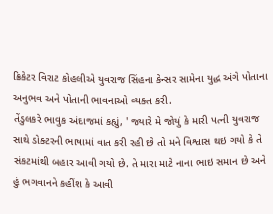ક્રિકેટર વિરાટ કોહલીએ યુવરાજ સિંહના કેન્સર સામેના યુદ્ધ અંગે પોતાના અનુભવ અને પોતાની ભાવનાઓ વ્યક્ત કરી.
તેંડુલકરે ભાવુક અંદાજમાં કહ્યું, ' જ્યારે મે જોયું કે મારી પત્ની યુવરાજ સાથે ડોક્ટરની ભાષામાં વાત કરી રહી છે તો મને વિશ્વાસ થઇ ગયો કે તે સંકટમાંથી બહાર આવી ગયો છે. તે મારા માટે નાના ભાઇ સમાન છે અને હું ભગવાનને કહીંશ કે આવી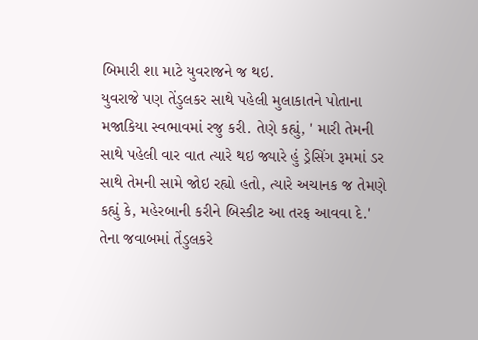બિમારી શા માટે યુવરાજને જ થઇ.
યુવરાજે પણ તેંડુલકર સાથે પહેલી મુલાકાતને પોતાના મજાકિયા સ્વભાવમાં રજુ કરી. તેણે કહ્યું, ' મારી તેમની સાથે પહેલી વાર વાત ત્યારે થઇ જ્યારે હું ડ્રેસિંગ રૂમમાં ડર સાથે તેમની સામે જોઇ રહ્યો હતો, ત્યારે અચાનક જ તેમણે કહ્યું કે, મહેરબાની કરીને બિસ્કીટ આ તરફ આવવા દે.' તેના જવાબમાં તેંડુલકરે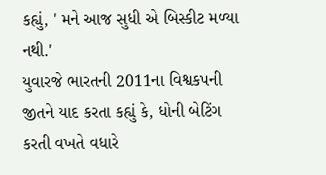કહ્યું, ' મને આજ સુધી એ બિસ્કીટ મળ્યા નથી.'
યુવારજે ભારતની 2011ના વિશ્વકપની જીતને યાદ કરતા કહ્યું કે, ધોની બેટિંગ કરતી વખતે વધારે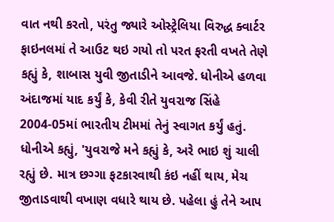વાત નથી કરતો, પરંતુ જ્યારે ઓસ્ટ્રેલિયા વિરુદ્ધ ક્વાર્ટર ફાઇનલમાં તે આઉટ થઇ ગયો તો પરત ફરતી વખતે તેણે કહ્યું કે, શાબાસ યુવી જીતાડીને આવજે. ધોનીએ હળવા અંદાજમાં યાદ કર્યું કે, કેવી રીતે યુવરાજ સિંહે 2004-05માં ભારતીય ટીમમાં તેનું સ્વાગત કર્યું હતું.
ધોનીએ કહ્યું, 'યુવરાજે મને કહ્યું કે, અરે ભાઇ શું ચાલી રહ્યું છે. માત્ર છગ્ગા ફટકારવાથી કંઇ નહીં થાય, મેચ જીતાડવાથી વખાણ વધારે થાય છે. પહેલા હું તેને આપ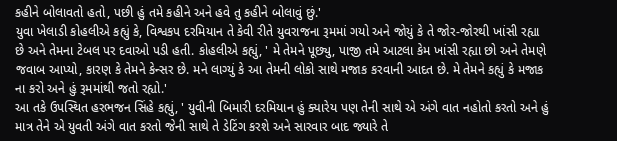કહીને બોલાવતો હતો, પછી હું તમે કહીને અને હવે તુ કહીને બોલાવું છું.'
યુવા ખેલાડી કોહલીએ કહ્યું કે, વિશ્વકપ દરમિયાન તે કેવી રીતે યુવરાજના રૂમમાં ગયો અને જોયું કે તે જોર-જોરથી ખાંસી રહ્યા છે અને તેમના ટેબલ પર દવાઓ પડી હતી. કોહલીએ કહ્યું, ' મે તેમને પૂછ્યુ, પાજી તમે આટલા કેમ ખાંસી રહ્યા છો અને તેમણે જવાબ આપ્યો, કારણ કે તેમને કેન્સર છે. મને લાગ્યું કે આ તેમની લોકો સાથે મજાક કરવાની આદત છે. મે તેમને કહ્યું કે મજાક ના કરો અને હું રૂમમાંથી જતો રહ્યો.'
આ તકે ઉપસ્થિત હરભજન સિંહે કહ્યું, ' યુવીની બિમારી દરમિયાન હું ક્યારેય પણ તેની સાથે એ અંગે વાત નહોતો કરતો અને હું માત્ર તેને એ યુવતી અંગે વાત કરતો જેની સાથે તે ડેટિંગ કરશે અને સારવાર બાદ જ્યારે તે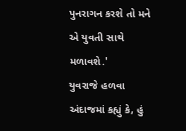પુનરાગન કરશે તો મને એ યુવતી સાથે મળાવશે.'
યુવરાજે હળવા અંદાજમાં કહ્યું કે, હું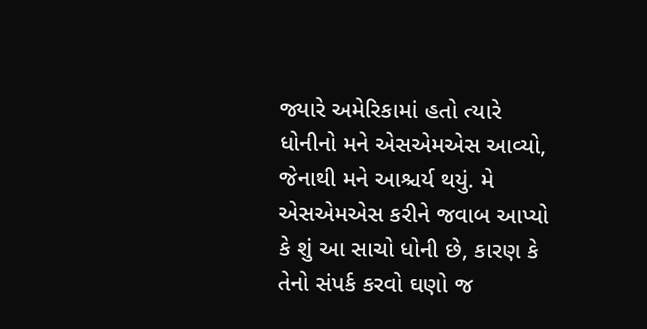જ્યારે અમેરિકામાં હતો ત્યારે ધોનીનો મને એસએમએસ આવ્યો, જેનાથી મને આશ્ચર્ય થયું. મે એસએમએસ કરીને જવાબ આપ્યો કે શું આ સાચો ધોની છે, કારણ કે તેનો સંપર્ક કરવો ઘણો જ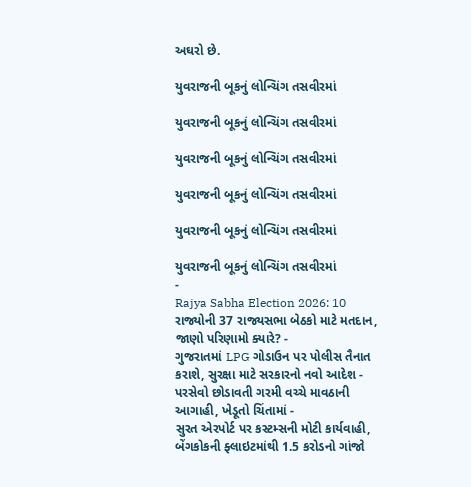અઘરો છે.

યુવરાજની બૂકનું લોન્ચિંગ તસવીરમાં

યુવરાજની બૂકનું લોન્ચિંગ તસવીરમાં

યુવરાજની બૂકનું લોન્ચિંગ તસવીરમાં

યુવરાજની બૂકનું લોન્ચિંગ તસવીરમાં

યુવરાજની બૂકનું લોન્ચિંગ તસવીરમાં

યુવરાજની બૂકનું લોન્ચિંગ તસવીરમાં
-
Rajya Sabha Election 2026: 10 રાજ્યોની 37 રાજ્યસભા બેઠકો માટે મતદાન, જાણો પરિણામો ક્યારે? -
ગુજરાતમાં LPG ગોડાઉન પર પોલીસ તૈનાત કરાશે, સુરક્ષા માટે સરકારનો નવો આદેશ -
પરસેવો છોડાવતી ગરમી વચ્ચે માવઠાની આગાહી, ખેડૂતો ચિંતામાં -
સુરત એરપોર્ટ પર કસ્ટમ્સની મોટી કાર્યવાહી, બેંગકોકની ફ્લાઇટમાંથી 1.5 કરોડનો ગાંજો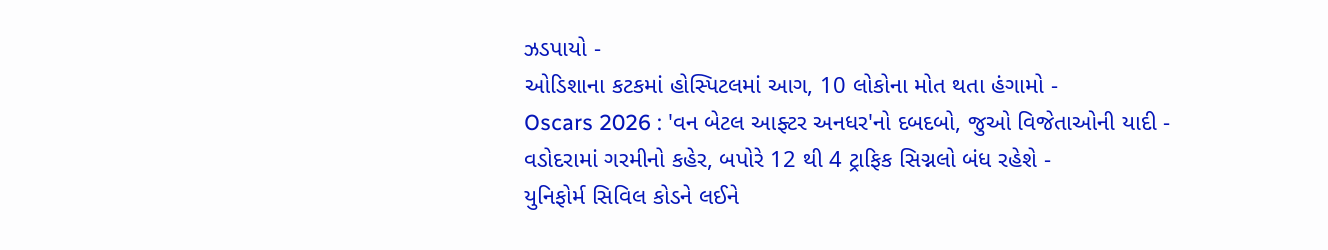ઝડપાયો -
ઓડિશાના કટકમાં હોસ્પિટલમાં આગ, 10 લોકોના મોત થતા હંગામો -
Oscars 2026 : 'વન બેટલ આફ્ટર અનધર'નો દબદબો, જુઓ વિજેતાઓની યાદી -
વડોદરામાં ગરમીનો કહેર, બપોરે 12 થી 4 ટ્રાફિક સિગ્નલો બંધ રહેશે -
યુનિફોર્મ સિવિલ કોડને લઈને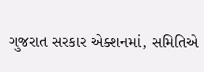ગુજરાત સરકાર એક્શનમાં, સમિતિએ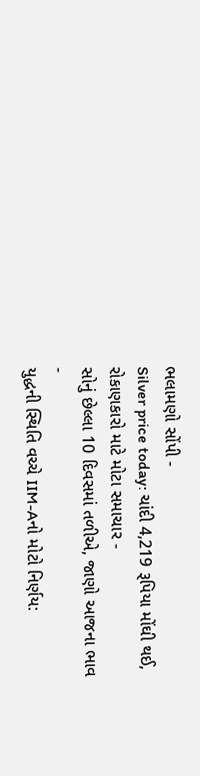ભલામણો સોંપી -
Silver price today: ચાંદી 4,219 રૂપિયા મોંઘી થઈ, રોકાણકારો માટે મોટા સમાચાર -
સોનું છેલ્લા 10 દિવસમાં તળીએ, જાણો આજના ભાવ -
યુદ્ધની સ્થિતિ વચ્ચે IIM-Aનો મોટો નિર્ણય: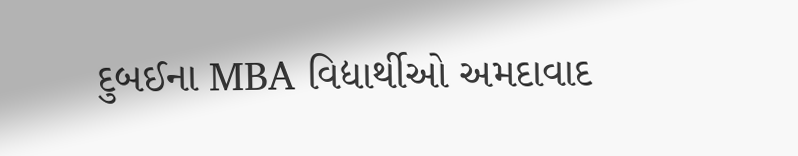દુબઈના MBA વિદ્યાર્થીઓ અમદાવાદ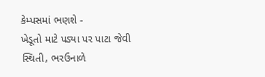કેમ્પસમાં ભણશે -
ખેડૂતો માટે પડ્યા પર પાટા જેવી સ્થિતી, ભરઉનાળે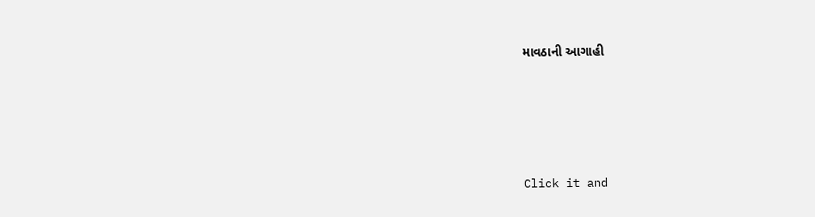માવઠાની આગાહી







Click it and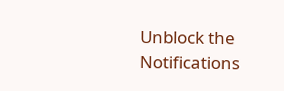Unblock the Notifications